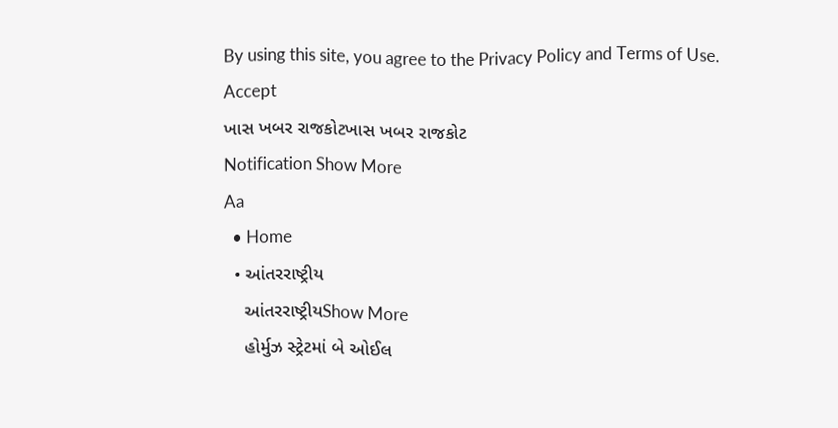By using this site, you agree to the Privacy Policy and Terms of Use.
Accept
ખાસ ખબર રાજકોટખાસ ખબર રાજકોટ
Notification Show More
Aa
  • Home
  • આંતરરાષ્ટ્રીય
    આંતરરાષ્ટ્રીયShow More
    હોર્મુઝ સ્ટ્રેટમાં બે ઓઈલ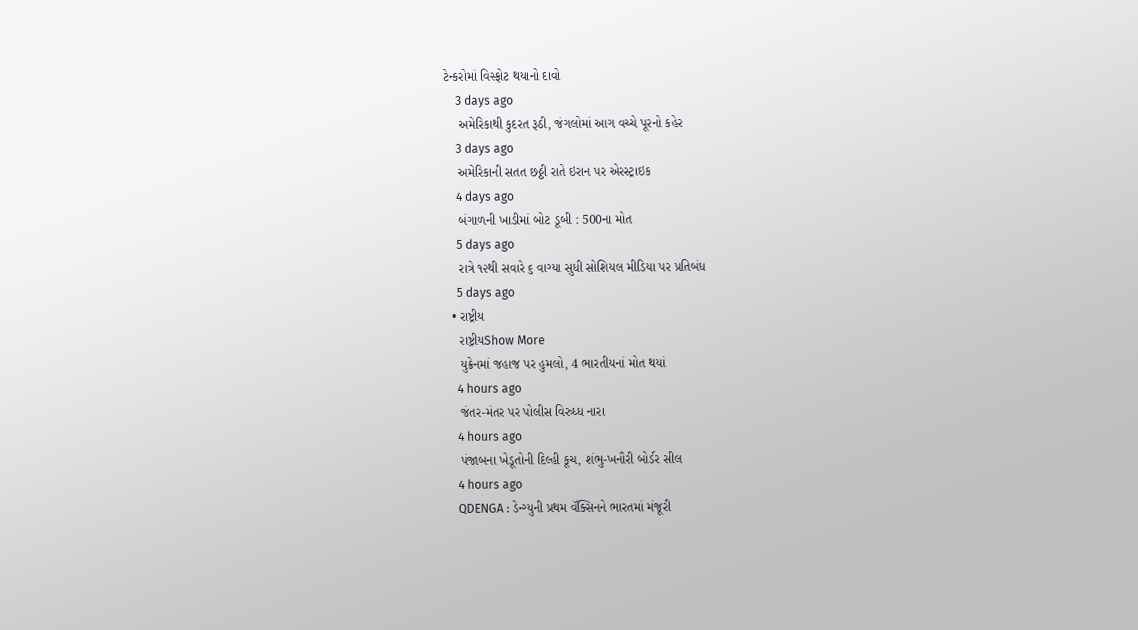ટેન્કરોમાં વિસ્ફોટ થયાનો દાવો
    3 days ago
    અમેરિકાથી કુદરત રૂઠી, જંગલોમાં આગ વચ્ચે પૂરનો કહેર
    3 days ago
    અમેરિકાની સતત છઠ્ઠી રાતે ઇરાન પર એરસ્ટ્રાઇક
    4 days ago
    બંગાળની ખાડીમાં બોટ ડૂબી : 500ના મોત
    5 days ago
    રાત્રે ૧૨થી સવારે ૬ વાગ્યા સુધી સોશિયલ મીડિયા પર પ્રતિબંધ
    5 days ago
  • રાષ્ટ્રીય
    રાષ્ટ્રીયShow More
    યુક્રેનમાં જહાજ પર હુમલો, 4 ભારતીયનાં મોત થયાં
    4 hours ago
    જંતર-મંતર પર પોલીસ વિરુધ્ધ નારા
    4 hours ago
    પંજાબના ખેડૂતોની દિલ્હી કૂચ, શંભુ-ખનૌરી બોર્ડર સીલ
    4 hours ago
    QDENGA : ડેન્ગ્યુની પ્રથમ વૅક્સિનને ભારતમાં મંજૂરી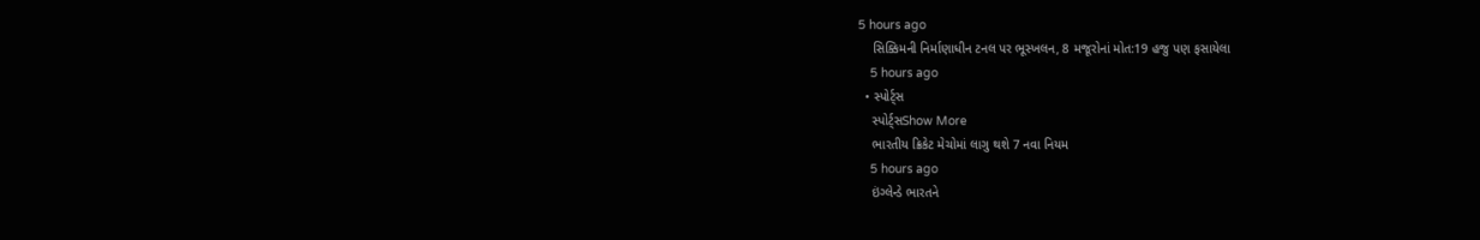5 hours ago
    સિક્કિમની નિર્માણાધીન ટનલ પર ભૂસ્ખલન, 8 મજૂરોનાં મોત:19 હજુ પણ ફસાયેલા
    5 hours ago
  • સ્પોર્ટ્સ
    સ્પોર્ટ્સShow More
    ભારતીય ક્રિકેટ મેચોમાં લાગુ થશે 7 નવા નિયમ
    5 hours ago
    ઇંગ્લેન્ડે ભારતને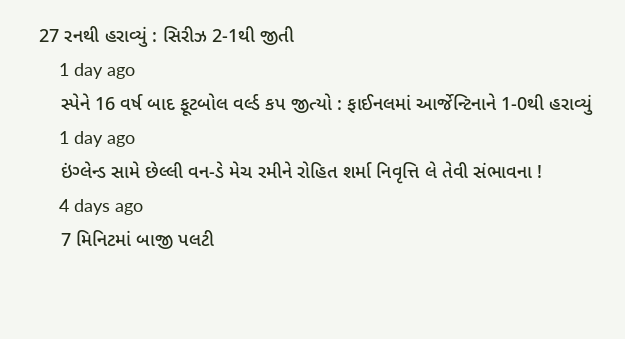27 રનથી હરાવ્યું : સિરીઝ 2-1થી જીતી
    1 day ago
    સ્પેને 16 વર્ષ બાદ ફૂટબોલ વર્લ્ડ કપ જીત્યો : ફાઈનલમાં આર્જેન્ટિનાને 1-0થી હરાવ્યું
    1 day ago
    ઇંગ્લેન્ડ સામે છેલ્લી વન-ડે મેચ રમીને રોહિત શર્મા નિવૃત્તિ લે તેવી સંભાવના !
    4 days ago
    7 મિનિટમાં બાજી પલટી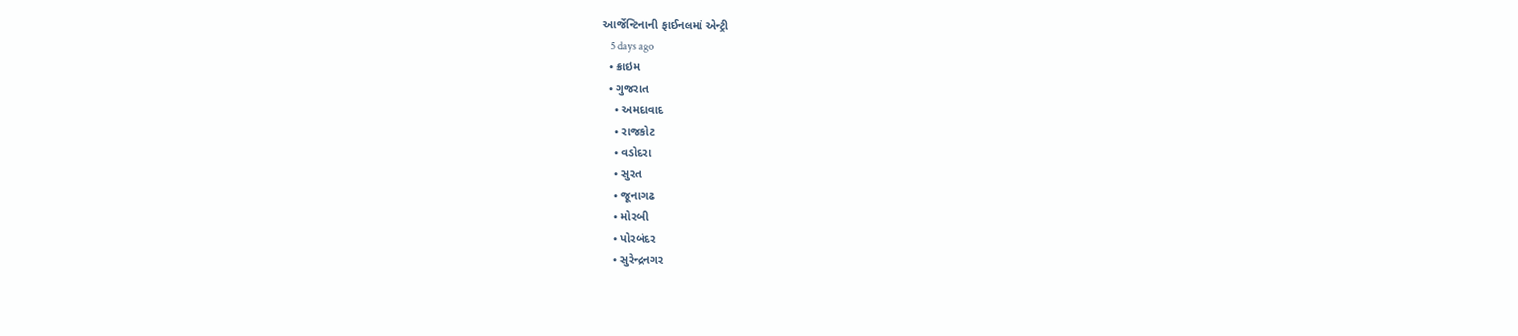આર્જેન્ટિનાની ફાઈનલમાં એન્ટ્રી
    5 days ago
  • ક્રાઇમ
  • ગુજરાત
    • અમદાવાદ
    • રાજકોટ
    • વડોદરા
    • સુરત
    • જૂનાગઢ
    • મોરબી
    • પોરબંદર
    • સુરેન્દ્રનગર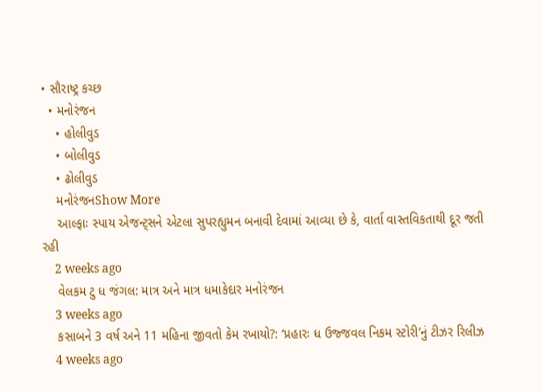• સૌરાષ્ટ્ર કચ્છ
  • મનોરંજન
    • હોલીવુડ
    • બોલીવુડ
    • ઢોલીવુડ
    મનોરંજનShow More
    આલ્ફાઃ સ્પાય એજન્ટ્સને એટલા સુપરહ્યુમન બનાવી દેવામાં આવ્યા છે કે, વાર્તા વાસ્તવિકતાથી દૂર જતી રહી
    2 weeks ago
    વેલકમ ટુ ધ જંગલ: માત્ર અને માત્ર ધમાકેદાર મનોરંજન
    3 weeks ago
    કસાબને 3 વર્ષ અને 11 મહિના જીવતો કેમ રખાયો?: ‘પ્રહારઃ ધ ઉજ્જવલ નિકમ સ્ટોરી’નું ટીઝર રિલીઝ
    4 weeks ago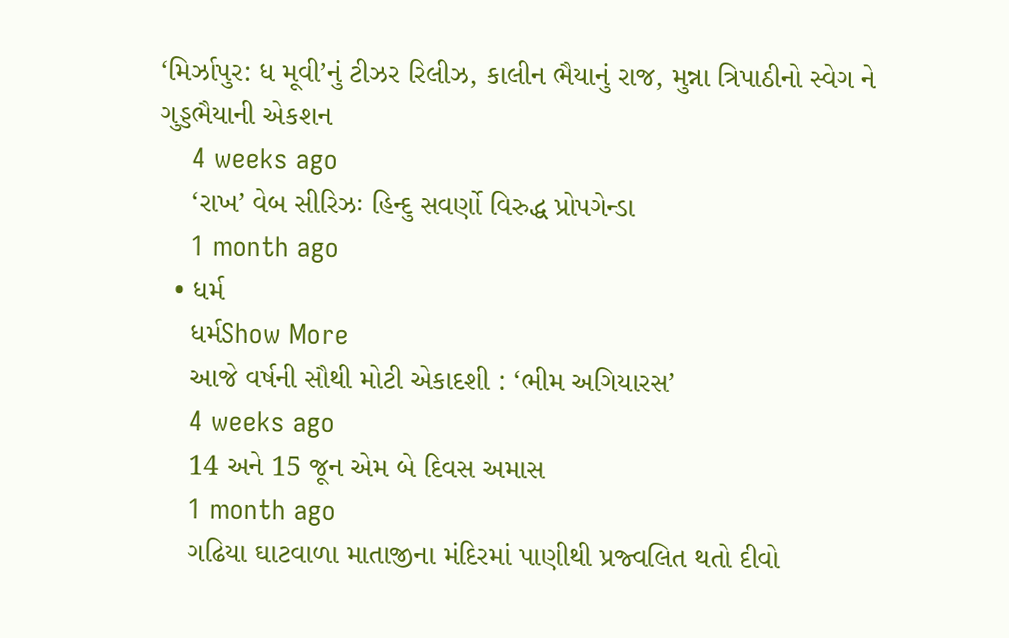‘મિર્ઝાપુર: ધ મૂવી’નું ટીઝર રિલીઝ, કાલીન ભૈયાનું રાજ, મુન્ના ત્રિપાઠીનો સ્વેગ ને ગુડ્ડભૈયાની એકશન
    4 weeks ago
    ‘રાખ’ વેબ સીરિઝઃ હિન્દુ સવર્ણો વિરુદ્ધ પ્રોપગેન્ડા
    1 month ago
  • ધર્મ
    ધર્મShow More
    આજે વર્ષની સૌથી મોટી એકાદશી : ‘ભીમ અગિયારસ’
    4 weeks ago
    14 અને 15 જૂન એમ બે દિવસ અમાસ
    1 month ago
    ગઢિયા ઘાટવાળા માતાજીના મંદિરમાં પાણીથી પ્રજ્વલિત થતો દીવો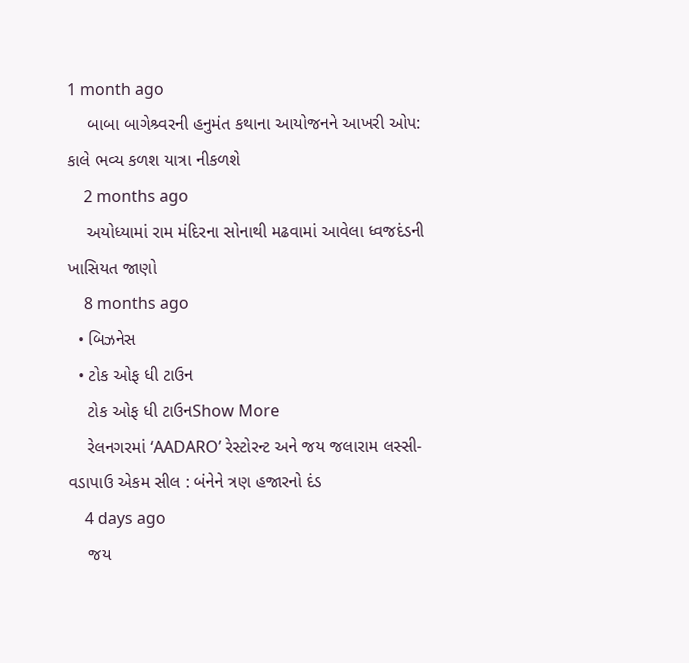1 month ago
    બાબા બાગેશ્ર્વરની હનુમંત કથાના આયોજનને આખરી ઓપ: કાલે ભવ્ય કળશ યાત્રા નીકળશે
    2 months ago
    અયોધ્યામાં રામ મંદિરના સોનાથી મઢવામાં આવેલા ધ્વજદંડની ખાસિયત જાણો
    8 months ago
  • બિઝનેસ
  • ટોક ઓફ ધી ટાઉન
    ટોક ઓફ ધી ટાઉનShow More
    રેલનગરમાં ‘AADARO’ રેસ્ટોરન્ટ અને જય જલારામ લસ્સી-વડાપાઉ એકમ સીલ : બંનેને ત્રણ હજારનો દંડ
    4 days ago
    જય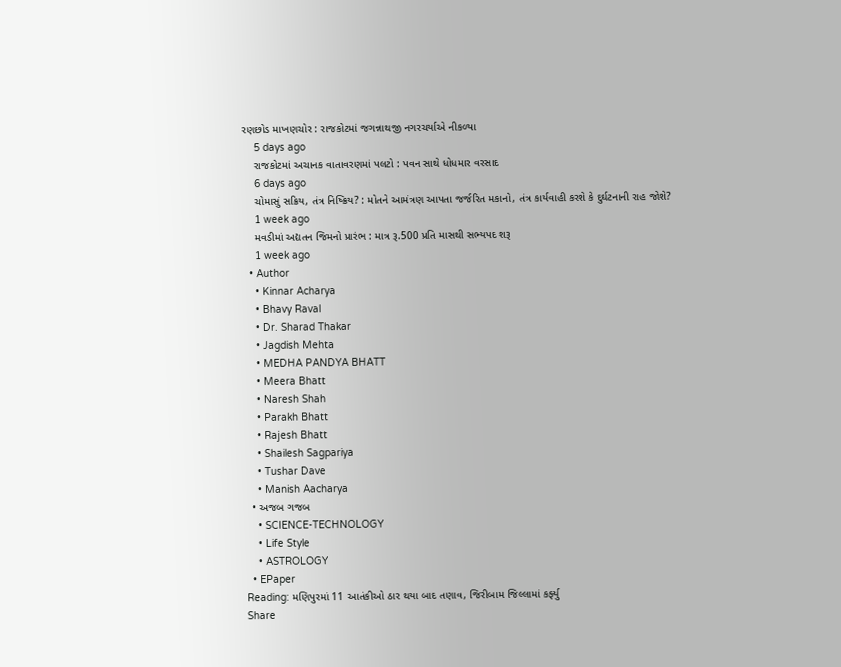રણછોડ માખણચોર : રાજકોટમાં જગન્નાથજી નગરચર્યાએ નીકળ્યા
    5 days ago
    રાજકોટમાં અચાનક વાતાવરણમાં પલટો : પવન સાથે ધોધમાર વરસાદ
    6 days ago
    ચોમાસું સક્રિય, તંત્ર નિષ્ક્રિય? : મોતને આમંત્રણ આપતા જર્જરિત મકાનો, તંત્ર કાર્યવાહી કરશે કે દુર્ઘટનાની રાહ જોશે?
    1 week ago
    મવડીમાં અદ્યતન જિમનો પ્રારંભ : માત્ર રૂ.500 પ્રતિ માસથી સભ્યપદ શરૂ
    1 week ago
  • Author
    • Kinnar Acharya
    • Bhavy Raval
    • Dr. Sharad Thakar
    • Jagdish Mehta
    • MEDHA PANDYA BHATT
    • Meera Bhatt
    • Naresh Shah
    • Parakh Bhatt
    • Rajesh Bhatt
    • Shailesh Sagpariya
    • Tushar Dave
    • Manish Aacharya
  • અજબ ગજબ
    • SCIENCE-TECHNOLOGY
    • Life Style
    • ASTROLOGY
  • EPaper
Reading: મણિપુરમાં 11 આતંકીઓ ઠાર થયા બાદ તણાવ, જિરીબામ જિલ્લામાં કર્ફ્યુ
Share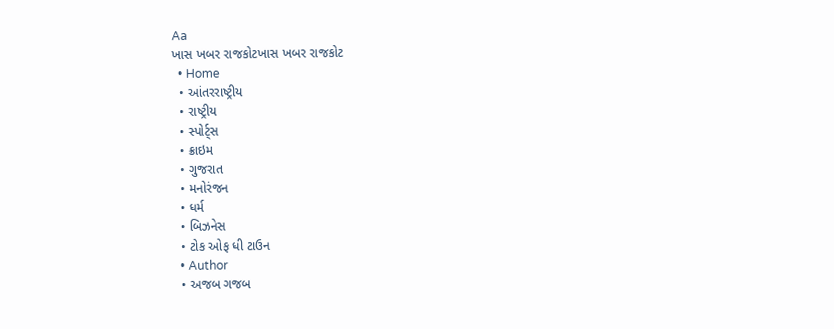Aa
ખાસ ખબર રાજકોટખાસ ખબર રાજકોટ
  • Home
  • આંતરરાષ્ટ્રીય
  • રાષ્ટ્રીય
  • સ્પોર્ટ્સ
  • ક્રાઇમ
  • ગુજરાત
  • મનોરંજન
  • ધર્મ
  • બિઝનેસ
  • ટોક ઓફ ધી ટાઉન
  • Author
  • અજબ ગજબ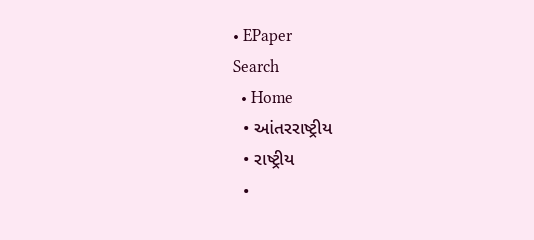• EPaper
Search
  • Home
  • આંતરરાષ્ટ્રીય
  • રાષ્ટ્રીય
  •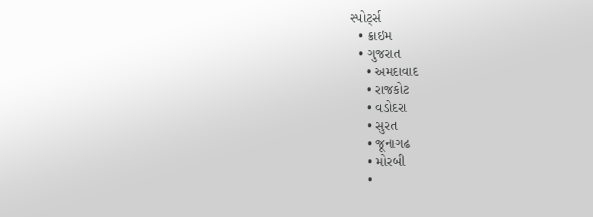સ્પોર્ટ્સ
  • ક્રાઇમ
  • ગુજરાત
    • અમદાવાદ
    • રાજકોટ
    • વડોદરા
    • સુરત
    • જૂનાગઢ
    • મોરબી
    •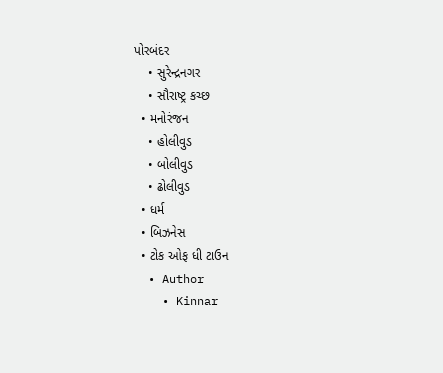પોરબંદર
    • સુરેન્દ્રનગર
    • સૌરાષ્ટ્ર કચ્છ
  • મનોરંજન
    • હોલીવુડ
    • બોલીવુડ
    • ઢોલીવુડ
  • ધર્મ
  • બિઝનેસ
  • ટોક ઓફ ધી ટાઉન
  • Author
    • Kinnar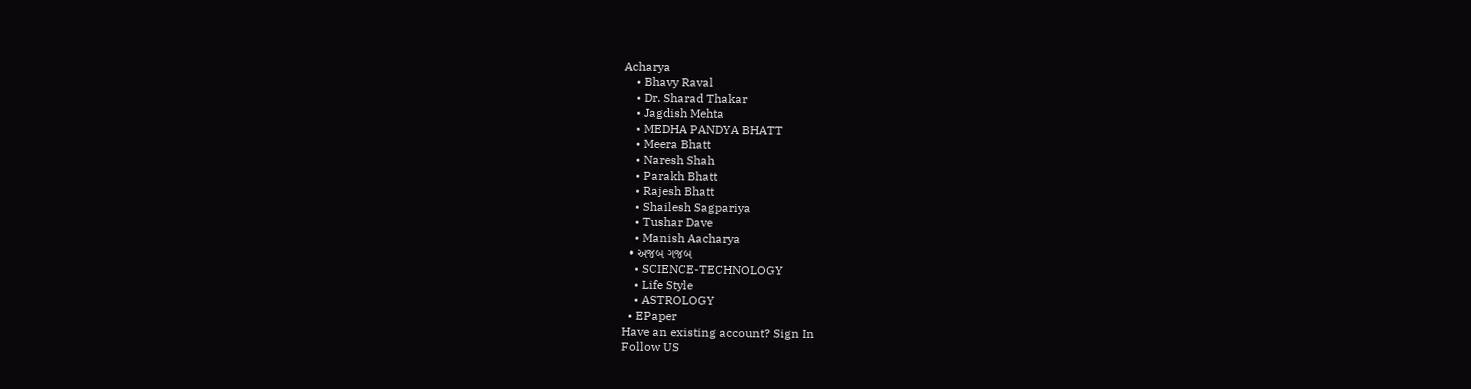Acharya
    • Bhavy Raval
    • Dr. Sharad Thakar
    • Jagdish Mehta
    • MEDHA PANDYA BHATT
    • Meera Bhatt
    • Naresh Shah
    • Parakh Bhatt
    • Rajesh Bhatt
    • Shailesh Sagpariya
    • Tushar Dave
    • Manish Aacharya
  • અજબ ગજબ
    • SCIENCE-TECHNOLOGY
    • Life Style
    • ASTROLOGY
  • EPaper
Have an existing account? Sign In
Follow US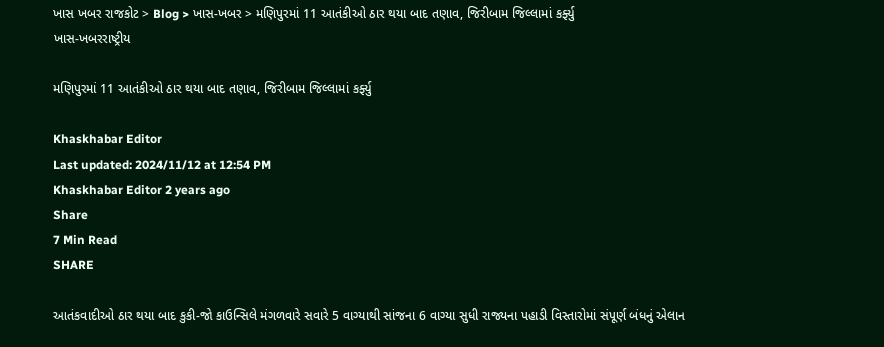ખાસ ખબર રાજકોટ > Blog > ખાસ-ખબર > મણિપુરમાં 11 આતંકીઓ ઠાર થયા બાદ તણાવ, જિરીબામ જિલ્લામાં કર્ફ્યુ
ખાસ-ખબરરાષ્ટ્રીય

મણિપુરમાં 11 આતંકીઓ ઠાર થયા બાદ તણાવ, જિરીબામ જિલ્લામાં કર્ફ્યુ

Khaskhabar Editor
Last updated: 2024/11/12 at 12:54 PM
Khaskhabar Editor 2 years ago
Share
7 Min Read
SHARE

આતંકવાદીઓ ઠાર થયા બાદ કુકી-જો કાઉન્સિલે મંગળવારે સવારે 5 વાગ્યાથી સાંજના 6 વાગ્યા સુધી રાજ્યના પહાડી વિસ્તારોમાં સંપૂર્ણ બંધનું એલાન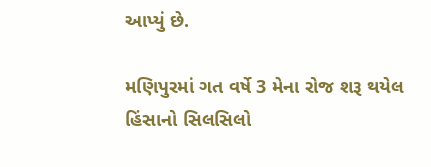આપ્યું છે.

મણિપુરમાં ગત વર્ષે 3 મેના રોજ શરૂ થયેલ હિંસાનો સિલસિલો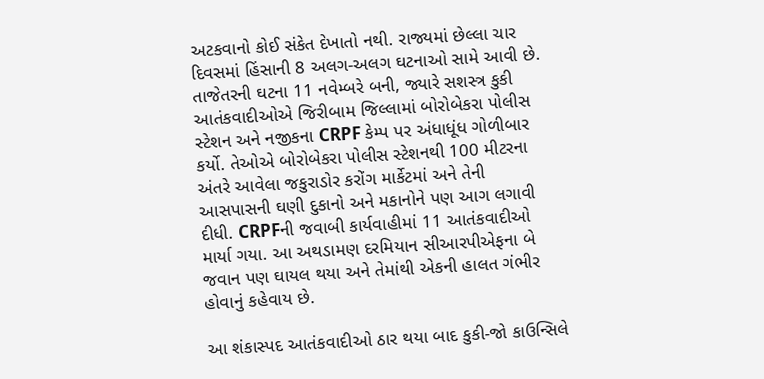અટકવાનો કોઈ સંકેત દેખાતો નથી. રાજ્યમાં છેલ્લા ચાર દિવસમાં હિંસાની 8 અલગ-અલગ ઘટનાઓ સામે આવી છે. તાજેતરની ઘટના 11 નવેમ્બરે બની, જ્યારે સશસ્ત્ર કુકી આતંકવાદીઓએ જિરીબામ જિલ્લામાં બોરોબેકરા પોલીસ સ્ટેશન અને નજીકના CRPF કેમ્પ પર અંધાધૂંધ ગોળીબાર કર્યો. તેઓએ બોરોબેકરા પોલીસ સ્ટેશનથી 100 મીટરના અંતરે આવેલા જકુરાડોર કરોંગ માર્કેટમાં અને તેની આસપાસની ઘણી દુકાનો અને મકાનોને પણ આગ લગાવી દીધી. CRPFની જવાબી કાર્યવાહીમાં 11 આતંકવાદીઓ માર્યા ગયા. આ અથડામણ દરમિયાન સીઆરપીએફના બે જવાન પણ ઘાયલ થયા અને તેમાંથી એકની હાલત ગંભીર હોવાનું કહેવાય છે.

આ શંકાસ્પદ આતંકવાદીઓ ઠાર થયા બાદ કુકી-જો કાઉન્સિલે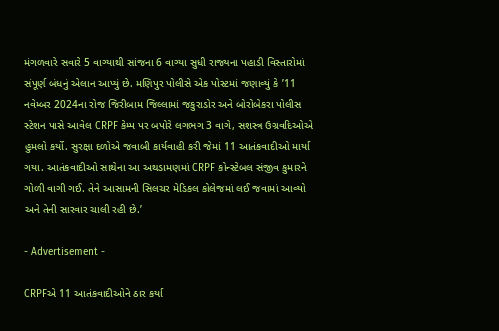મંગળવારે સવારે 5 વાગ્યાથી સાંજના 6 વાગ્યા સુધી રાજ્યના પહાડી વિસ્તારોમાં સંપૂર્ણ બંધનું એલાન આપ્યું છે. મણિપુર પોલીસે એક પોસ્ટમાં જણાવ્યું કે ’11 નવેમ્બર 2024ના રોજ જિરીબામ જિલ્લામાં જકુરાડોર અને બોરોબેકરા પોલીસ સ્ટેશન પાસે આવેલ CRPF કેમ્પ પર બપોરે લગભગ 3 વાગે, સશસ્ત્ર ઉગ્રવદિઓએ હુમલો કર્યો. સુરક્ષા દળોએ જવાબી કાર્યવાહી કરી જેમાં 11 આતંકવાદીઓ માર્યા ગયા. આતંકવાદીઓ સાથેના આ અથડામણમાં CRPF કોન્સ્ટેબલ સંજીવ કુમારને ગોળી વાગી ગઈ. તેને આસામની સિલચર મેડિકલ કોલેજમાં લઈ જવામાં આવ્યો અને તેની સારવાર ચાલી રહી છે.’

- Advertisement -

CRPFએ 11 આતંકવાદીઓને ઠાર કર્યા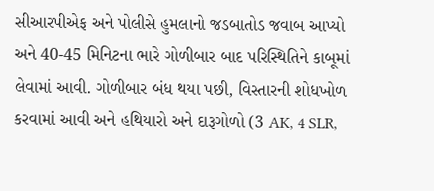સીઆરપીએફ અને પોલીસે હુમલાનો જડબાતોડ જવાબ આપ્યો અને 40-45 મિનિટના ભારે ગોળીબાર બાદ પરિસ્થિતિને કાબૂમાં લેવામાં આવી. ગોળીબાર બંધ થયા પછી, વિસ્તારની શોધખોળ કરવામાં આવી અને હથિયારો અને દારૂગોળો (3 AK, 4 SLR,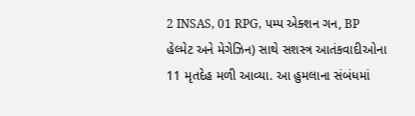2 INSAS, 01 RPG, પમ્પ એક્શન ગન, BP હેલ્મેટ અને મેગેઝિન) સાથે સશસ્ત્ર આતંકવાદીઓના 11 મૃતદેહ મળી આવ્યા. આ હુમલાના સંબંધમાં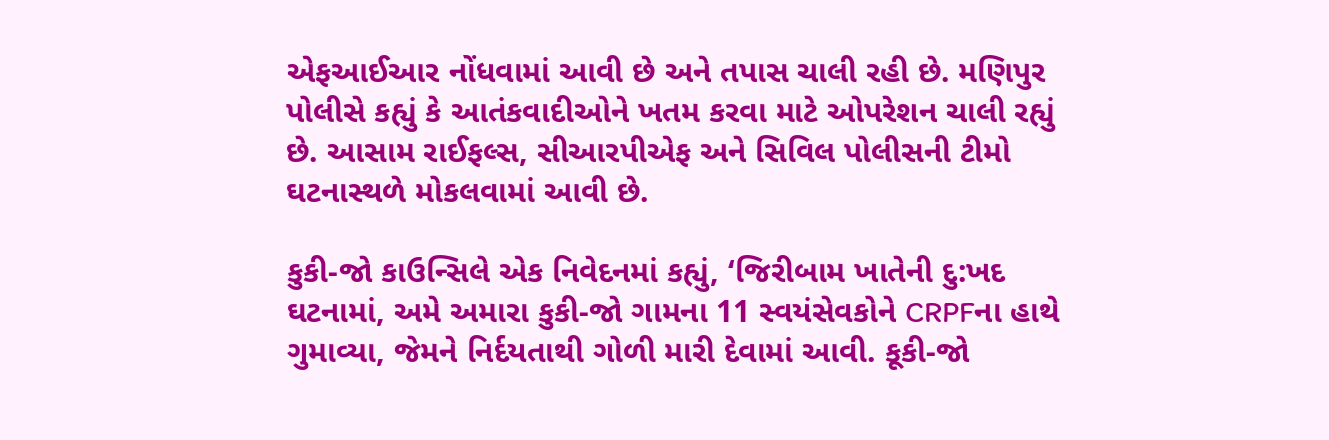એફઆઈઆર નોંધવામાં આવી છે અને તપાસ ચાલી રહી છે. મણિપુર પોલીસે કહ્યું કે આતંકવાદીઓને ખતમ કરવા માટે ઓપરેશન ચાલી રહ્યું છે. આસામ રાઈફલ્સ, સીઆરપીએફ અને સિવિલ પોલીસની ટીમો ઘટનાસ્થળે મોકલવામાં આવી છે.

કુકી-જો કાઉન્સિલે એક નિવેદનમાં કહ્યું, ‘જિરીબામ ખાતેની દુ:ખદ ઘટનામાં, અમે અમારા કુકી-જો ગામના 11 સ્વયંસેવકોને CRPFના હાથે ગુમાવ્યા, જેમને નિર્દયતાથી ગોળી મારી દેવામાં આવી. કૂકી-જો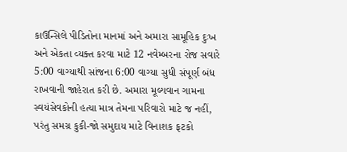કાઉન્સિલે પીડિતોના માનમાં અને અમારા સામૂહિક દુઃખ અને એકતા વ્યક્ત કરવા માટે 12 નવેમ્બરના રોજ સવારે 5:00 વાગ્યાથી સાંજના 6:00 વાગ્યા સુધી સંપૂર્ણ બંધ રાખવાની જાહેરાત કરી છે. અમારા મૂલ્યવાન ગામના સ્વયંસેવકોની હત્યા માત્ર તેમના પરિવારો માટે જ નહીં, પરંતુ સમગ્ર કુકી-જો સમુદાય માટે વિનાશક ફટકો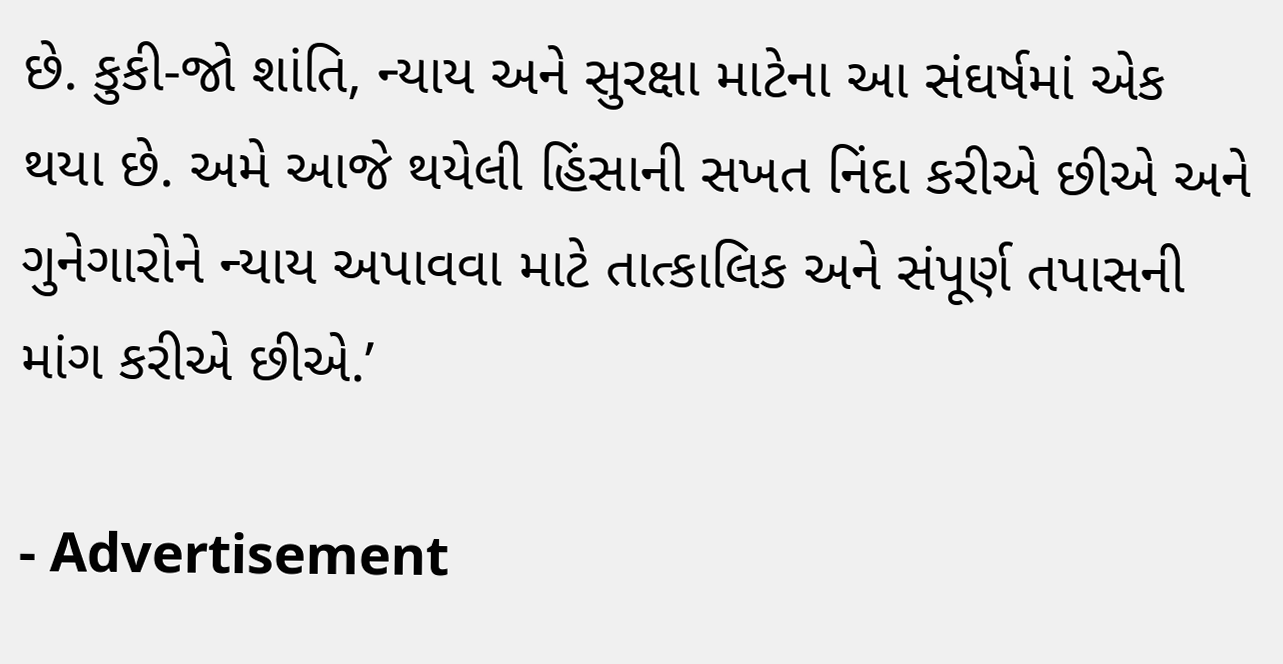છે. કુકી-જો શાંતિ, ન્યાય અને સુરક્ષા માટેના આ સંઘર્ષમાં એક થયા છે. અમે આજે થયેલી હિંસાની સખત નિંદા કરીએ છીએ અને ગુનેગારોને ન્યાય અપાવવા માટે તાત્કાલિક અને સંપૂર્ણ તપાસની માંગ કરીએ છીએ.’

- Advertisement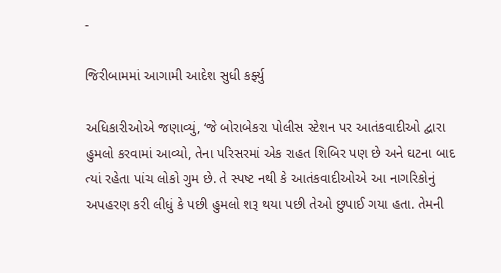-

જિરીબામમાં આગામી આદેશ સુધી કર્ફ્યુ

અધિકારીઓએ જણાવ્યું, ‘જે બોરાબેકરા પોલીસ સ્ટેશન પર આતંકવાદીઓ દ્વારા હુમલો કરવામાં આવ્યો, તેના પરિસરમાં એક રાહત શિબિર પણ છે અને ઘટના બાદ ત્યાં રહેતા પાંચ લોકો ગુમ છે. તે સ્પષ્ટ નથી કે આતંકવાદીઓએ આ નાગરિકોનું અપહરણ કરી લીધું કે પછી હુમલો શરૂ થયા પછી તેઓ છુપાઈ ગયા હતા. તેમની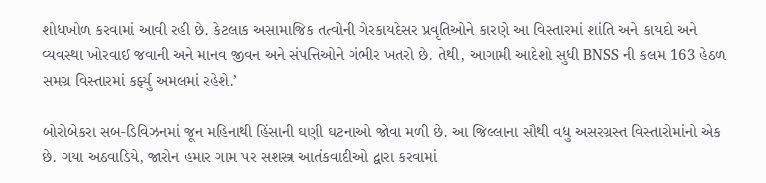શોધખોળ કરવામાં આવી રહી છે. કેટલાક અસામાજિક તત્વોની ગેરકાયદેસર પ્રવૃતિઓને કારણે આ વિસ્તારમાં શાંતિ અને કાયદો અને વ્યવસ્થા ખોરવાઈ જવાની અને માનવ જીવન અને સંપત્તિઓને ગંભીર ખતરો છે. તેથી, આગામી આદેશો સુધી BNSS ની કલમ 163 હેઠળ સમગ્ર વિસ્તારમાં કર્ફ્યુ અમલમાં રહેશે.’

બોરોબેકરા સબ-ડિવિઝનમાં જૂન મહિનાથી હિંસાની ઘણી ઘટનાઓ જોવા મળી છે. આ જિલ્લાના સૌથી વધુ અસરગ્રસ્ત વિસ્તારોમાંનો એક છે. ગયા અઠવાડિયે, જારોન હમાર ગામ પર સશસ્ત્ર આતંકવાદીઓ દ્વારા કરવામાં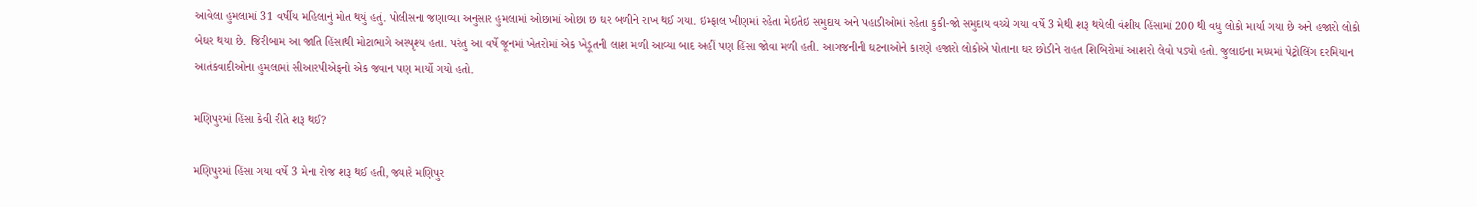આવેલા હુમલામાં 31 વર્ષીય મહિલાનું મોત થયું હતું. પોલીસના જણાવ્યા અનુસાર હુમલામાં ઓછામાં ઓછા છ ઘર બળીને રાખ થઈ ગયા. ઇમ્ફાલ ખીણમાં રહેતા મેઇતેઇ સમુદાય અને પહાડીઓમાં રહેતા કુકી-જો સમુદાય વચ્ચે ગયા વર્ષે 3 મેથી શરૂ થયેલી વંશીય હિંસામાં 200 થી વધુ લોકો માર્યા ગયા છે અને હજારો લોકો બેઘર થયા છે. જિરીબામ આ જાતિ હિંસાથી મોટાભાગે અસ્પૃશ્ય હતા. પરંતુ આ વર્ષે જૂનમાં ખેતરોમાં એક ખેડૂતની લાશ મળી આવ્યા બાદ અહીં પણ હિંસા જોવા મળી હતી. આગજનીની ઘટનાઓને કારણે હજારો લોકોએ પોતાના ઘર છોડીને રાહત શિબિરોમાં આશરો લેવો પડ્યો હતો. જુલાઇના મધ્યમાં પેટ્રોલિંગ દરમિયાન આતંકવાદીઓના હુમલામાં સીઆરપીએફનો એક જવાન પણ માર્યો ગયો હતો.

મણિપુરમાં હિંસા કેવી રીતે શરૂ થઈ?

મણિપુરમાં હિંસા ગયા વર્ષે 3 મેના રોજ શરૂ થઈ હતી, જ્યારે મણિપુર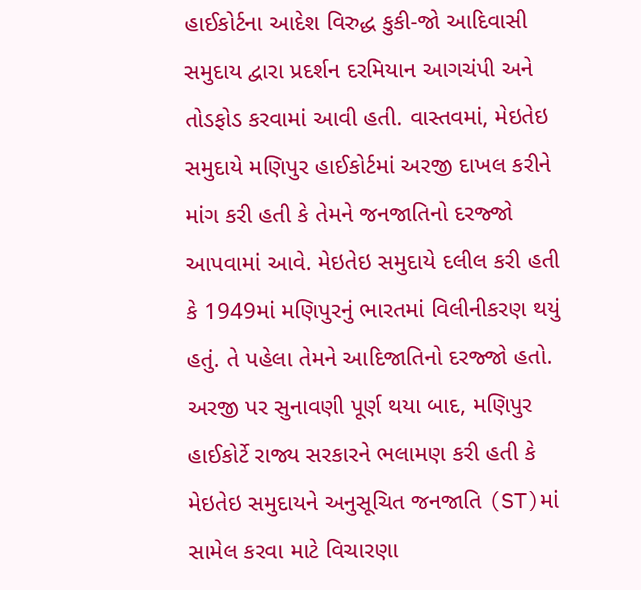હાઈકોર્ટના આદેશ વિરુદ્ધ કુકી-જો આદિવાસી સમુદાય દ્વારા પ્રદર્શન દરમિયાન આગચંપી અને તોડફોડ કરવામાં આવી હતી. વાસ્તવમાં, મેઇતેઇ સમુદાયે મણિપુર હાઈકોર્ટમાં અરજી દાખલ કરીને માંગ કરી હતી કે તેમને જનજાતિનો દરજ્જો આપવામાં આવે. મેઇતેઇ સમુદાયે દલીલ કરી હતી કે 1949માં મણિપુરનું ભારતમાં વિલીનીકરણ થયું હતું. તે પહેલા તેમને આદિજાતિનો દરજ્જો હતો. અરજી પર સુનાવણી પૂર્ણ થયા બાદ, મણિપુર હાઈકોર્ટે રાજ્ય સરકારને ભલામણ કરી હતી કે મેઇતેઇ સમુદાયને અનુસૂચિત જનજાતિ (ST)માં સામેલ કરવા માટે વિચારણા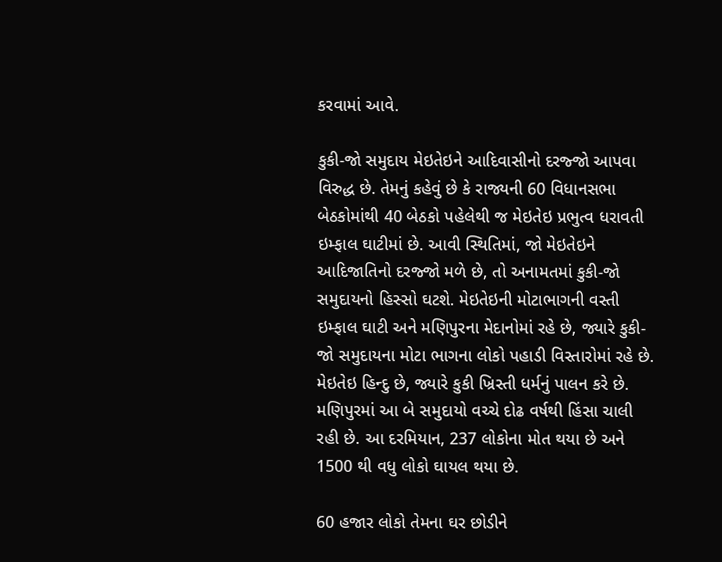કરવામાં આવે.

કુકી-જો સમુદાય મેઇતેઇને આદિવાસીનો દરજ્જો આપવા વિરુદ્ધ છે. તેમનું કહેવું છે કે રાજ્યની 60 વિધાનસભા બેઠકોમાંથી 40 બેઠકો પહેલેથી જ મેઇતેઇ પ્રભુત્વ ધરાવતી ઇમ્ફાલ ઘાટીમાં છે. આવી સ્થિતિમાં, જો મેઇતેઇને આદિજાતિનો દરજ્જો મળે છે, તો અનામતમાં કુકી-જો સમુદાયનો હિસ્સો ઘટશે. મેઇતેઇની મોટાભાગની વસ્તી ઇમ્ફાલ ઘાટી અને મણિપુરના મેદાનોમાં રહે છે, જ્યારે કુકી-જો સમુદાયના મોટા ભાગના લોકો પહાડી વિસ્તારોમાં રહે છે. મેઇતેઇ હિન્દુ છે, જ્યારે કુકી ખ્રિસ્તી ધર્મનું પાલન કરે છે. મણિપુરમાં આ બે સમુદાયો વચ્ચે દોઢ વર્ષથી હિંસા ચાલી રહી છે. આ દરમિયાન, 237 લોકોના મોત થયા છે અને 1500 થી વધુ લોકો ઘાયલ થયા છે.

60 હજાર લોકો તેમના ઘર છોડીને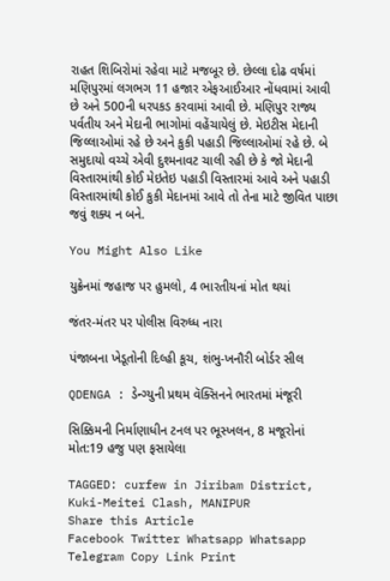રાહત શિબિરોમાં રહેવા માટે મજબૂર છે. છેલ્લા દોઢ વર્ષમાં મણિપુરમાં લગભગ 11 હજાર એફઆઈઆર નોંધવામાં આવી છે અને 500ની ધરપકડ કરવામાં આવી છે. મણિપુર રાજ્ય પર્વતીય અને મેદાની ભાગોમાં વહેંચાયેલું છે. મેઇટીસ મેદાની જિલ્લાઓમાં રહે છે અને કુકી પહાડી જિલ્લાઓમાં રહે છે. બે સમુદાયો વચ્ચે એવી દુશ્મનાવટ ચાલી રહી છે કે જો મેદાની વિસ્તારમાંથી કોઈ મેઇતેઇ પહાડી વિસ્તારમાં આવે અને પહાડી વિસ્તારમાંથી કોઈ કુકી મેદાનમાં આવે તો તેના માટે જીવિત પાછા જવું શક્ય ન બને.

You Might Also Like

યુક્રેનમાં જહાજ પર હુમલો, 4 ભારતીયનાં મોત થયાં

જંતર-મંતર પર પોલીસ વિરુધ્ધ નારા

પંજાબના ખેડૂતોની દિલ્હી કૂચ, શંભુ-ખનૌરી બોર્ડર સીલ

QDENGA : ડેન્ગ્યુની પ્રથમ વૅક્સિનને ભારતમાં મંજૂરી

સિક્કિમની નિર્માણાધીન ટનલ પર ભૂસ્ખલન, 8 મજૂરોનાં મોત:19 હજુ પણ ફસાયેલા

TAGGED: curfew in Jiribam District, Kuki-Meitei Clash, MANIPUR
Share this Article
Facebook Twitter Whatsapp Whatsapp Telegram Copy Link Print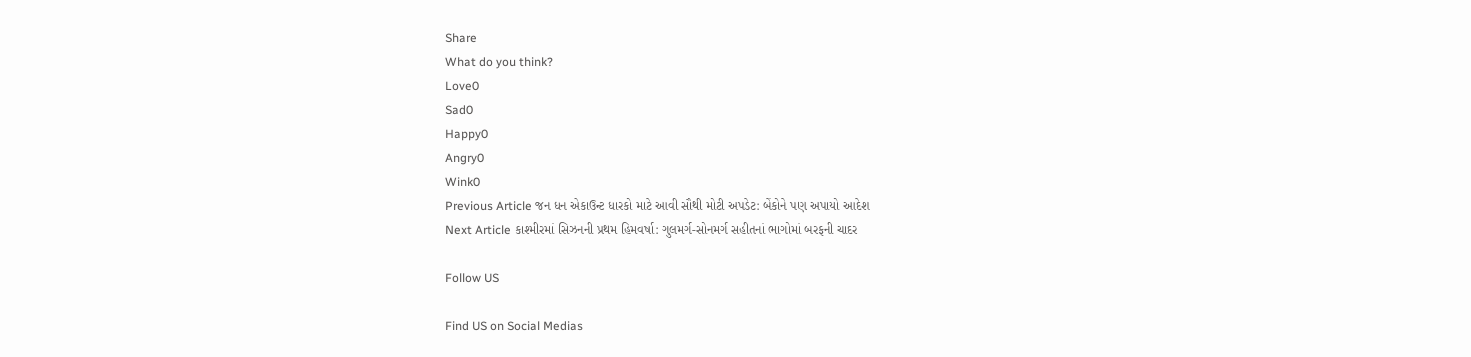Share
What do you think?
Love0
Sad0
Happy0
Angry0
Wink0
Previous Article જન ધન એકાઉન્ટ ધારકો માટે આવી સૌથી મોટી અપડેટ: બેંકોને પણ અપાયો આદેશ
Next Article કાશ્મીરમાં સિઝનની પ્રથમ હિમવર્ષા: ગુલમર્ગ-સોનમર્ગ સહીતનાં ભાગોમાં બરફની ચાદર

Follow US

Find US on Social Medias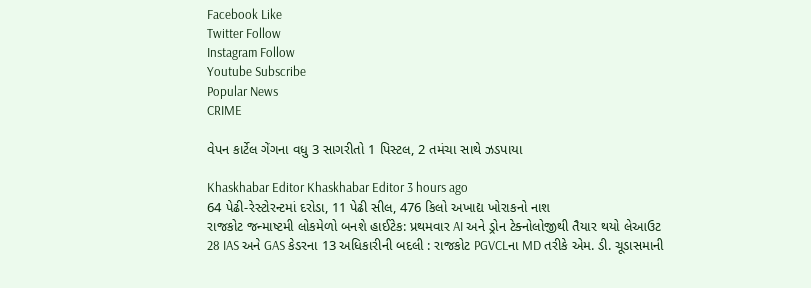Facebook Like
Twitter Follow
Instagram Follow
Youtube Subscribe
Popular News
CRIME

વેપન કાર્ટેલ ગેંગના વધુ 3 સાગરીતો 1 પિસ્ટલ, 2 તમંચા સાથે ઝડપાયા

Khaskhabar Editor Khaskhabar Editor 3 hours ago
64 પેઢી-રેસ્ટોરન્ટમાં દરોડા, 11 પેઢી સીલ, 476 કિલો અખાદ્ય ખોરાકનો નાશ
રાજકોટ જન્માષ્ટમી લોકમેળો બનશે હાઈટેક: પ્રથમવાર AI અને ડ્રોન ટેક્નોલોજીથી તૈયાર થયો લેઆઉટ
28 IAS અને GAS કેડરના 13 અધિકારીની બદલી : રાજકોટ PGVCLના MD તરીકે એમ. ડી. ચૂડાસમાની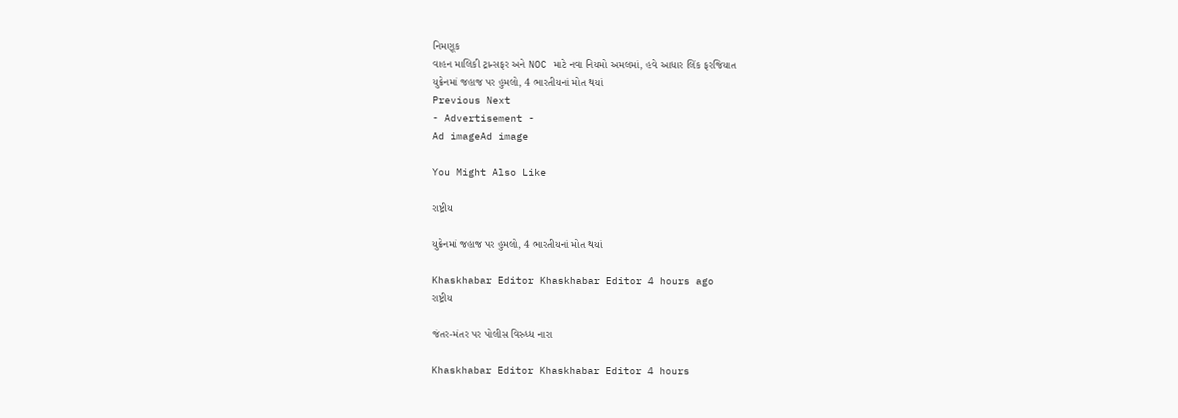નિમણૂક
વાહન માલિકી ટ્રાન્સફર અને NOC માટે નવા નિયમો અમલમાં, હવે આધાર લિંક ફરજિયાત
યુક્રેનમાં જહાજ પર હુમલો, 4 ભારતીયનાં મોત થયાં
Previous Next
- Advertisement -
Ad imageAd image

You Might Also Like

રાષ્ટ્રીય

યુક્રેનમાં જહાજ પર હુમલો, 4 ભારતીયનાં મોત થયાં

Khaskhabar Editor Khaskhabar Editor 4 hours ago
રાષ્ટ્રીય

જંતર-મંતર પર પોલીસ વિરુધ્ધ નારા

Khaskhabar Editor Khaskhabar Editor 4 hours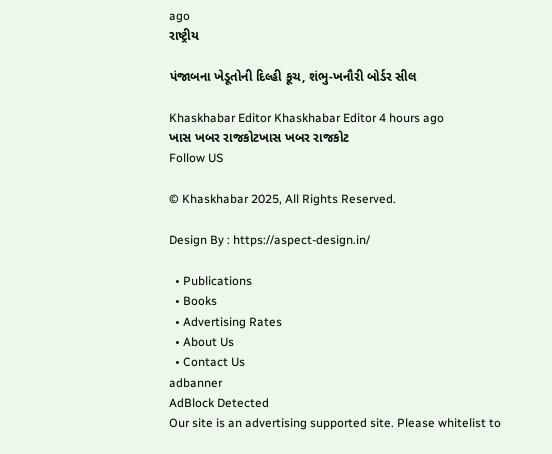ago
રાષ્ટ્રીય

પંજાબના ખેડૂતોની દિલ્હી કૂચ, શંભુ-ખનૌરી બોર્ડર સીલ

Khaskhabar Editor Khaskhabar Editor 4 hours ago
ખાસ ખબર રાજકોટખાસ ખબર રાજકોટ
Follow US

© Khaskhabar 2025, All Rights Reserved.

Design By : https://aspect-design.in/

  • Publications
  • Books
  • Advertising Rates
  • About Us
  • Contact Us
adbanner
AdBlock Detected
Our site is an advertising supported site. Please whitelist to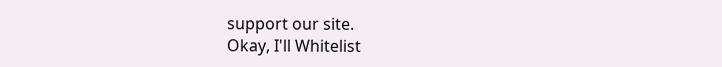support our site.
Okay, I'll Whitelist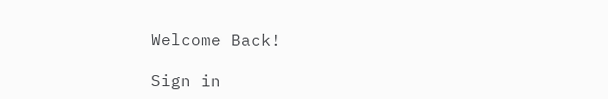Welcome Back!

Sign in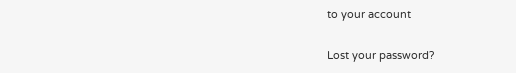to your account

Lost your password?